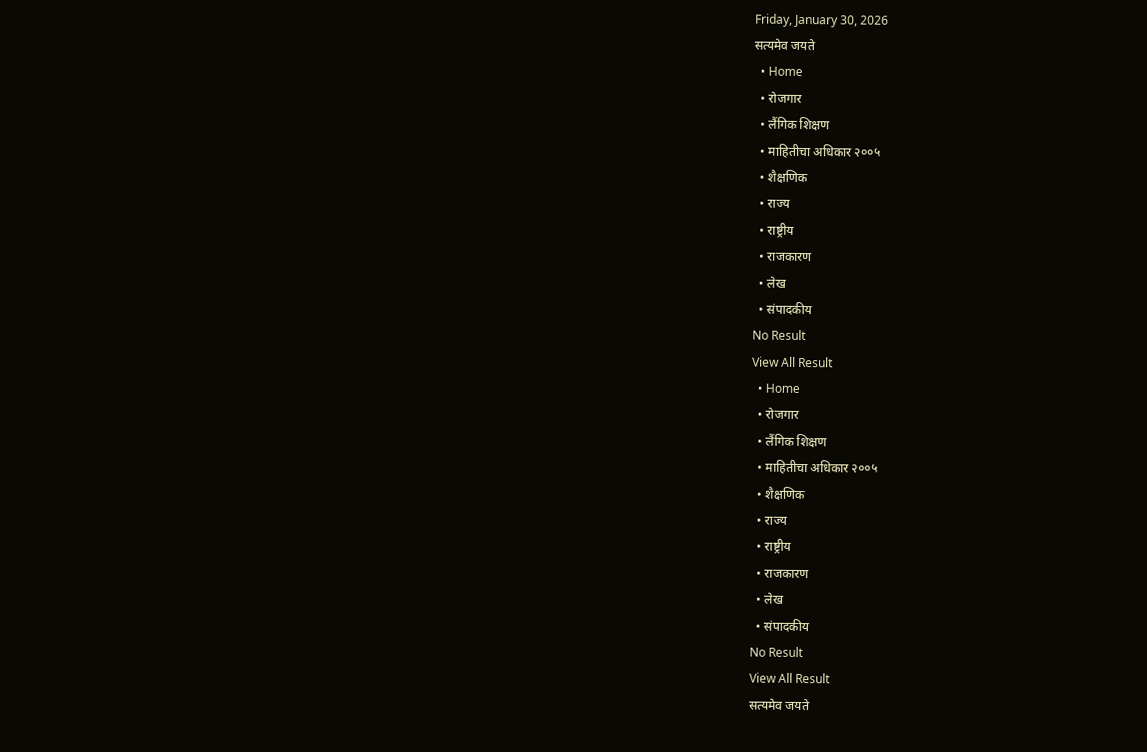Friday, January 30, 2026
सत्यमेव जयते
  • Home
  • रोजगार
  • लैंगिक शिक्षण
  • माहितीचा अधिकार २००५
  • शैक्षणिक
  • राज्य
  • राष्ट्रीय
  • राजकारण
  • लेख
  • संपादकीय
No Result
View All Result
  • Home
  • रोजगार
  • लैंगिक शिक्षण
  • माहितीचा अधिकार २००५
  • शैक्षणिक
  • राज्य
  • राष्ट्रीय
  • राजकारण
  • लेख
  • संपादकीय
No Result
View All Result
सत्यमेव जयते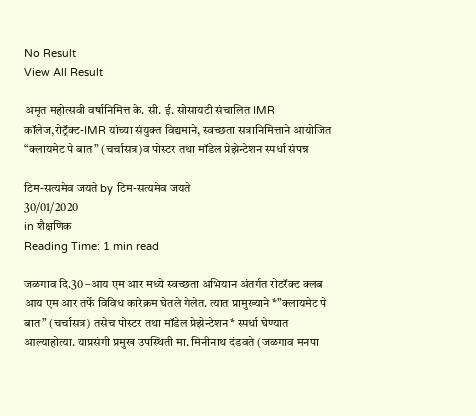No Result
View All Result

अमृत महोत्सवी वर्षानिमित्त के. सी. ई. सोसायटी संचालित IMR कॉलेज,रोट्रॅक्ट-IMR यांच्या संयुक्त विद्यमाने, स्वच्छता सत्रानिमित्ताने आयोजित “क्लायमेट पे बात” (चर्चासत्र)व पोस्टर तथा मॉडेल प्रेझेन्टेशन स्पर्धा संपन्न

टिम-सत्यमेव जयते by टिम-सत्यमेव जयते
30/01/2020
in शैक्षणिक
Reading Time: 1 min read

जळगाव दि.30 –आय एम आर मध्ये स्वच्छता अभियान अंतर्गत रोटरॅक्ट क्लब आय एम आर तर्फे विविध कारेक्रम घेतले गेलेत. त्यात प्रामुख्याने *”क्लायमेट पे बात” (चर्चासत्र) तसेच पोस्टर तथा मॉडेल प्रेझेन्टेशन* स्पर्धा घेण्यात आल्याहोत्या. याप्रसंगी प्रमुख उपस्थिती मा. मिनीनाथ दंडवते (जळगाव मनपा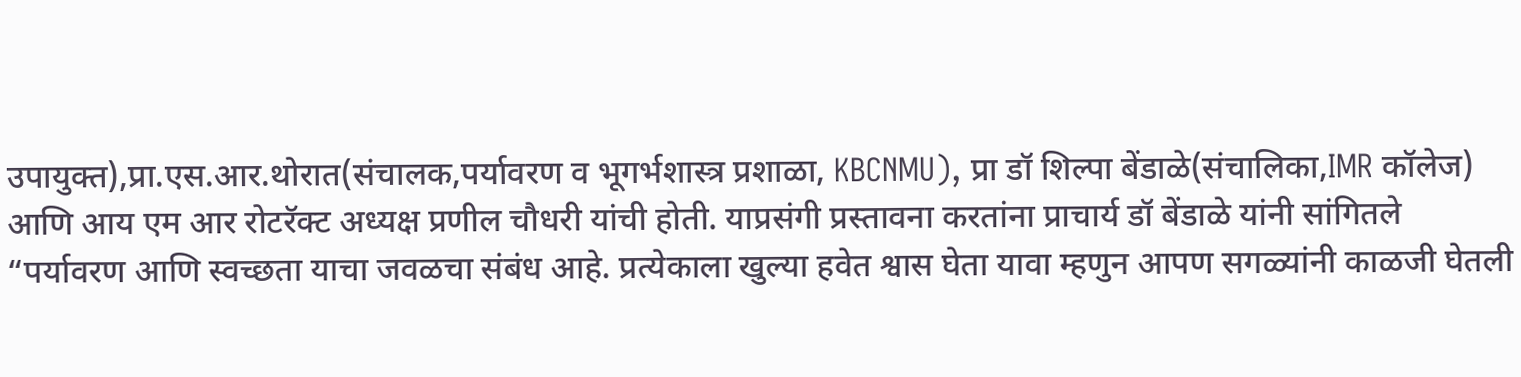उपायुक्त),प्रा.एस.आर.थोरात(संचालक,पर्यावरण व भूगर्भशास्त्र प्रशाळा, KBCNMU), प्रा डॉ शिल्पा बेंडाळे(संचालिका,IMR कॉलेज) आणि आय एम आर रोटरॅक्ट अध्यक्ष प्रणील चौधरी यांची होती. याप्रसंगी प्रस्तावना करतांना प्राचार्य डॉ बेंडाळे यांनी सांगितले “पर्यावरण आणि स्वच्छता याचा जवळचा संबंध आहे. प्रत्येकाला खुल्या हवेत श्वास घेता यावा म्हणुन आपण सगळ्यांनी काळजी घेतली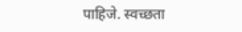पाहिजे. स्वच्छता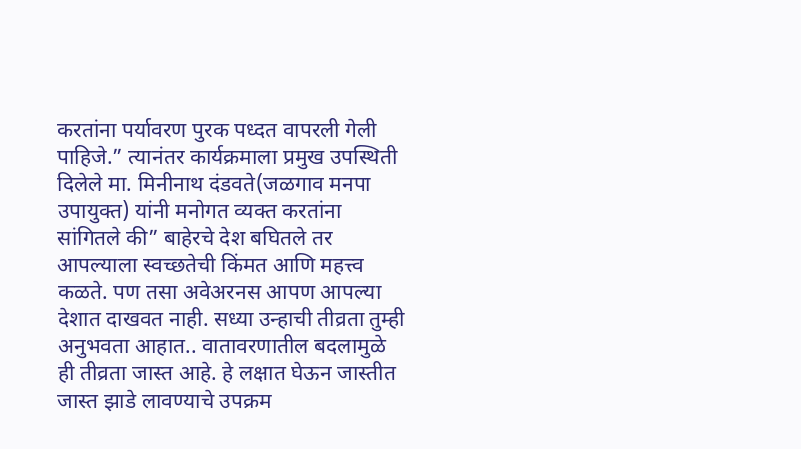करतांना पर्यावरण पुरक पध्दत वापरली गेली पाहिजे.” त्यानंतर कार्यक्रमाला प्रमुख उपस्थिती दिलेले मा. मिनीनाथ दंडवते(जळगाव मनपा उपायुक्त) यांनी मनोगत व्यक्त करतांना सांगितले की” बाहेरचे देश बघितले तर आपल्याला स्वच्छतेची किंमत आणि महत्त्व कळते. पण तसा अवेअरनस आपण आपल्या देशात दाखवत नाही. सध्या उन्हाची तीव्रता तुम्ही अनुभवता आहात.. वातावरणातील बदलामुळे ही तीव्रता जास्त आहे. हे लक्षात घेऊन जास्तीत जास्त झाडे लावण्याचे उपक्रम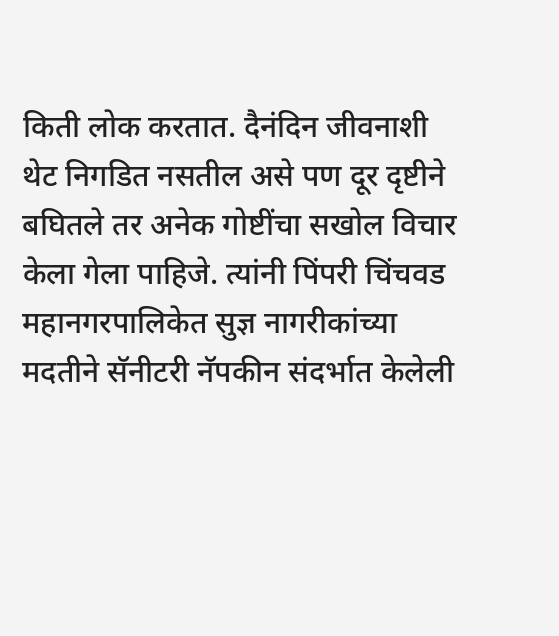किती लोक करतात. दैनंदिन जीवनाशी थेट निगडित नसतील असे पण दूर दृष्टीने बघितले तर अनेक गोष्टींचा सखोल विचार केला गेला पाहिजे. त्यांनी पिंपरी चिंचवड महानगरपालिकेत सुज्ञ नागरीकांच्या मदतीने सॅनीटरी नॅपकीन संदर्भात केलेली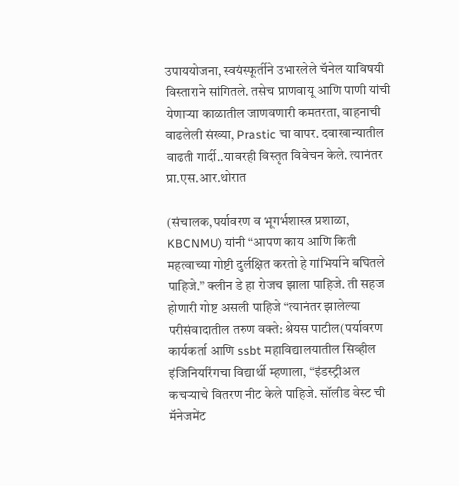उपाययोजना, स्वयंस्फूर्तीने उभारलेले चॅनेल याविषयी विस्ताराने सांगितले. तसेच प्राणवायू आणि पाणी यांची येणार्‍या काळातील जाणवणारी कमतरता, वाहनाची वाढलेली संख्या, Prastic चा वापर. दवाखान्यातील वाढती गार्दी..यावरही विस्तृत विवेचन केले. त्यानंतर प्रा.एस.आर.थोरात

(संचालक,पर्यावरण व भूगर्भशास्त्र प्रशाळा, KBCNMU) यांनी “आपण काय आणि किती महत्वाच्या गोष्टी दुर्लक्षित करतो हे गांभिर्याने बघितले पाहिजे.” क्लीन डे हा रोजच झाला पाहिजे. ती सहज होणारी गोष्ट असली पाहिजे “त्यानंतर झालेल्या परीसंवादातील तरुण वक्ते: श्रेयस पाटील(पर्यावरण कार्यकर्ता आणि ssbt महाविद्यालयातील सिव्हील इंजिनियरिंगचा विद्यार्थी म्हणाला, “इंडस्ट्रीअल कचर्‍याचे वितरण नीट केले पाहिजे. सॉलीड वेस्ट ची मॅनेजमेंट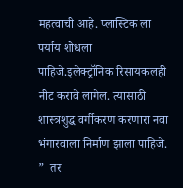महत्वाची आहे. प्लास्टिक ला पर्याय शोधला पाहिजे.इलेक्ट्रॉनिक रिसायकलही नीट करावे लागेल. त्यासाठी शास्त्रशुद्ध वर्गीकरण करणारा नवा भंगारवाला निर्माण झाला पाहिजे. ”  तर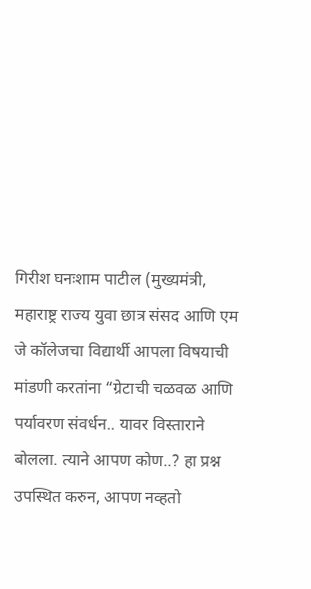गिरीश घनःशाम पाटील (मुख्यमंत्री, महाराष्ट्र राज्य युवा छात्र संसद आणि एम जे कॉलेजचा विद्यार्थी आपला विषयाची मांडणी करतांना “ग्रेटाची चळवळ आणि पर्यावरण संवर्धन.. यावर विस्ताराने बोलला. त्याने आपण कोण..? हा प्रश्न उपस्थित करुन, आपण नव्हतो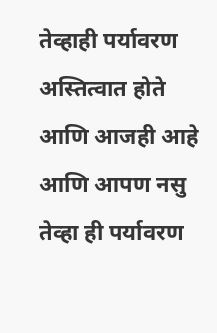तेव्हाही पर्यावरण अस्तित्वात होते आणि आजही आहे आणि आपण नसु तेव्हा ही पर्यावरण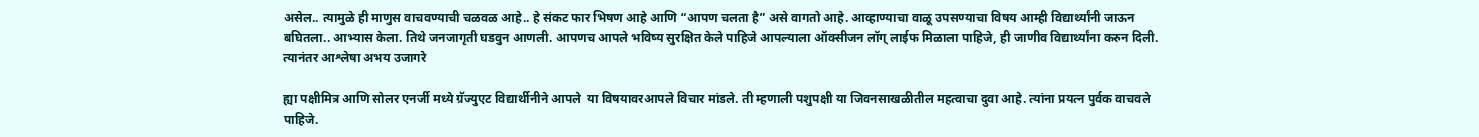असेल.. त्यामुळे ही माणुस वाचवण्याची चळवळ आहे.. हे संकट फार भिषण आहे आणि “आपण चलता है” असे वागतो आहे. आव्हाण्याचा वाळू उपसण्याचा विषय आम्ही विद्यार्थ्यांनी जाऊन बघितला.. आभ्यास केला. तिथे जनजागृती घडवुन आणली. आपणच आपले भविष्य सुरक्षित केले पाहिजे आपल्याला ऑक्सीजन लॉग् लाईफ मिळाला पाहिजे, ही जाणीव विद्यार्थ्यांना करुन दिली. त्यानंतर आश्लेषा अभय उजागरे

ह्या पक्षीमित्र आणि सोलर एनर्जी मध्ये ग्रॅज्युएट विद्यार्थीनीने आपले  या विषयावरआपले विचार मांडले. ती म्हणाली पशुपक्षी या जिवनसाखळीतील महत्वाचा दुवा आहे. त्यांना प्रयत्न पुर्वक वाचवले पाहिजे.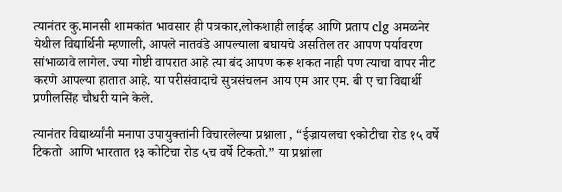त्यानंतर कु.मानसी शामकांत भावसार ही पत्रकार,लोकशाही लाईव्ह आणि प्रताप clg अमळनेर येथील विद्यार्थिनी म्हणाली, आपले नातवंडे आपल्याला बघायचे असतिल तर आपण पर्यावरण सांभाळावे लागेल. ज्या गोष्टी वापरात आहे त्या बंद आपण करू शकत नाही पण त्याचा वापर नीट करणे आपल्या हातात आहे. या परीसंवादाचे सुत्रसंचलन आय एम आर एम. बी ए चा विद्यार्थी प्रणीलसिंह चौधरी याने केले.

त्यानंतर विद्यार्थ्यांनी मनापा उपायुक्तांनी विचारलेल्या प्रश्नाला , “ईज्रायलचा ९कोटीचा रोड १५ वर्षे टिकतो  आणि भारतात १३ कोटिचा रोड ५च वर्षे टिकतो.” या प्रश्नांला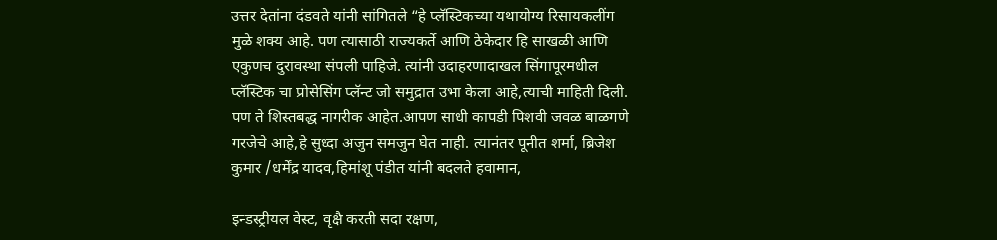उत्तर देतांना दंडवते यांनी सांगितले “हे प्लॅस्टिकच्या यथायोग्य रिसायकलींग मुळे शक्य आहे. पण त्यासाठी राज्यकर्ते आणि ठेकेदार हि साखळी आणि एकुणच दुरावस्था संपली पाहिजे. त्यांनी उदाहरणादाखल सिंगापूरमधील प्लॅस्टिक चा प्रोसेसिंग प्लॅन्ट जो समुद्रात उभा केला आहे,त्याची माहिती दिली. पण ते शिस्तबद्ध नागरीक आहेत.आपण साधी कापडी पिशवी जवळ बाळगणे गरजेचे आहे,हे सुध्दा अजुन समजुन घेत नाही. त्यानंतर पूनीत शर्मा, ब्रिजेश कुमार /धर्मेंद्र यादव,हिमांशू पंडीत यांनी बदलते हवामान,

इन्डस्ट्रीयल वेस्ट, वृक्षै करती सदा रक्षण,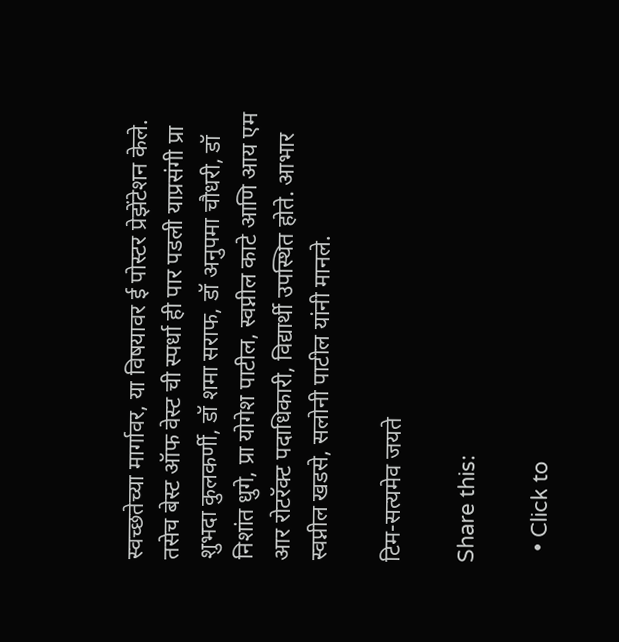स्वच्छतेच्या मार्गावर, या विषयावर ई पोस्टर प्रेझेंटेशन केले. तसेच बेस्ट ऑफ वेस्ट ची स्पर्धा ही पार पडली याप्रसंगी प्रा शुभदा कुलकर्णी, डॉ शमा सराफ, डॉ अनुपमा चौधरी, डॉ निशांत धुगे, प्रा योगेश पाटील, स्वप्नील काटे आणि आय एम आर रोटरॅक्ट पदाधिकारी, विद्यार्थी उपस्थित होते. आभार स्वप्नील खडसे, सलोनी पाटील यांनी मानले.

टिम-सत्यमेव जयते

Share this:

  • Click to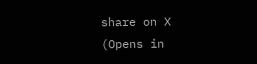share on X (Opens in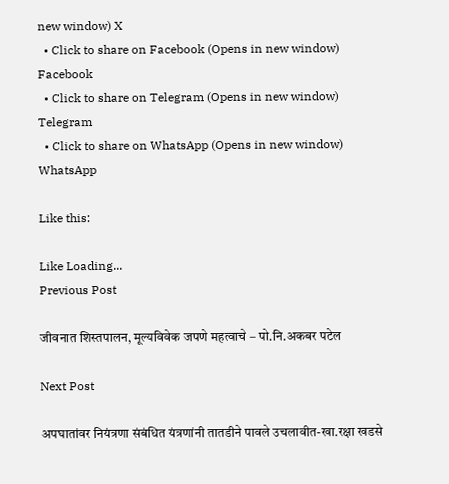new window) X
  • Click to share on Facebook (Opens in new window) Facebook
  • Click to share on Telegram (Opens in new window) Telegram
  • Click to share on WhatsApp (Opens in new window) WhatsApp

Like this:

Like Loading...
Previous Post

जीवनात शिस्तपालन, मूल्यविवेक जपणे महत्वाचे – पो.नि.अकबर पटेल

Next Post

अपघातांवर नियंत्रणा संबंधित यंत्रणांनी तातडीने पावले उचलावीत-खा.रक्षा खडसे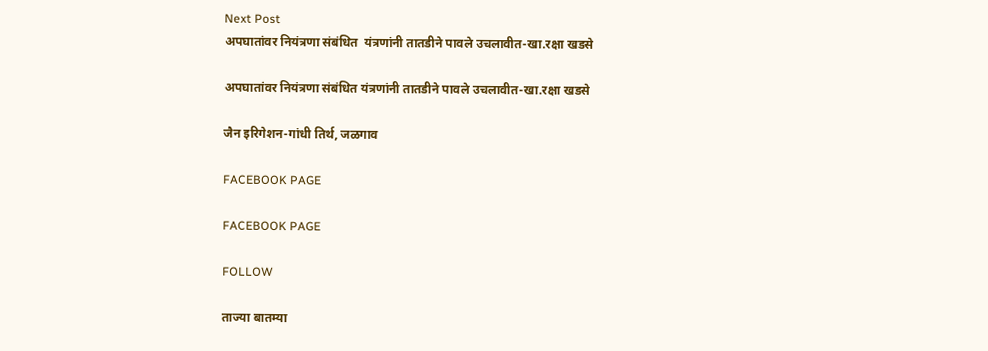Next Post
अपघातांवर नियंत्रणा संबंधित  यंत्रणांनी तातडीने पावले उचलावीत-खा.रक्षा खडसे

अपघातांवर नियंत्रणा संबंधित यंत्रणांनी तातडीने पावले उचलावीत-खा.रक्षा खडसे

जैन इरिगेशन-गांधी तिर्थ, जळगाव

FACEBOOK PAGE

FACEBOOK PAGE

FOLLOW

ताज्या बातम्या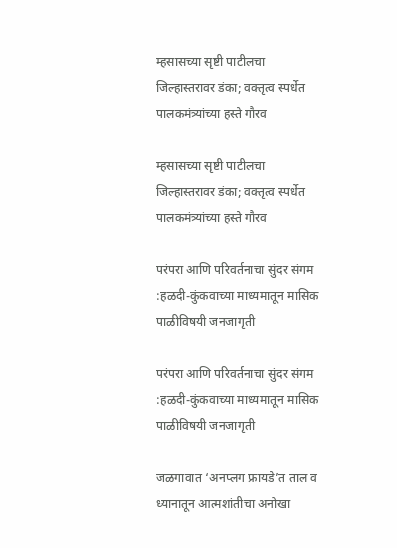म्हसासच्या सृष्टी पाटीलचा जिल्हास्तरावर डंका; वक्तृत्व स्पर्धेत पालकमंत्र्यांच्या हस्ते गौरव

म्हसासच्या सृष्टी पाटीलचा जिल्हास्तरावर डंका; वक्तृत्व स्पर्धेत पालकमंत्र्यांच्या हस्ते गौरव

परंपरा आणि परिवर्तनाचा सुंदर संगम :हळदी-कुंकवाच्या माध्यमातून मासिक पाळीविषयी जनजागृती

परंपरा आणि परिवर्तनाचा सुंदर संगम :हळदी-कुंकवाच्या माध्यमातून मासिक पाळीविषयी जनजागृती

जळगावात ‘अनप्लग फ्रायडे’त ताल व ध्यानातून आत्मशांतीचा अनोखा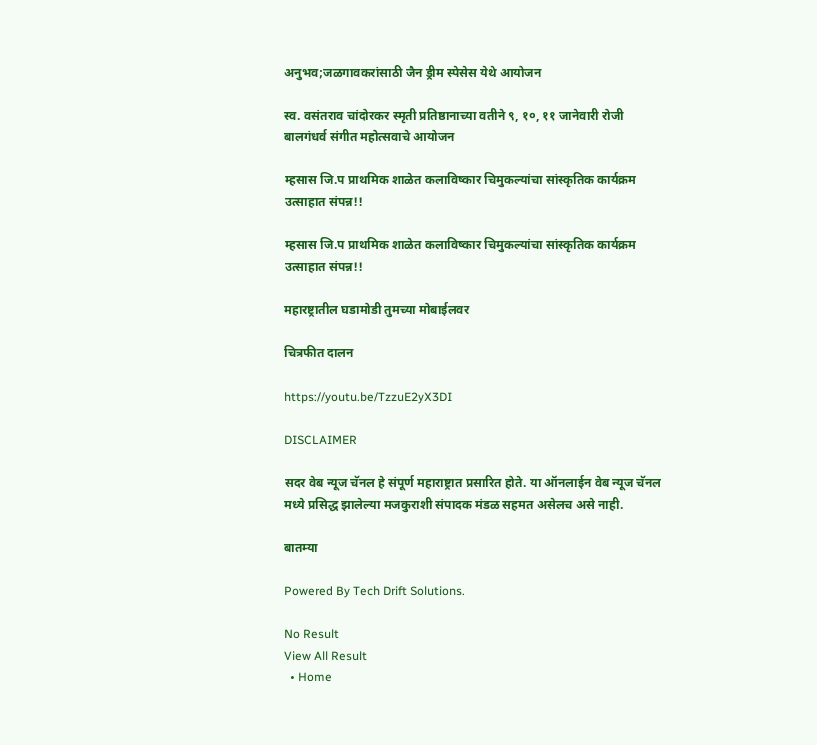अनुभव;जळगावकरांसाठी जैन ड्रीम स्पेसेस येथे आयोजन

स्व. वसंतराव चांदोरकर स्मृती प्रतिष्ठानाच्या वतीने ९, १०, ११ जानेवारी रोजी बालगंधर्व संगीत महोत्सवाचे आयोजन

म्हसास जि.प प्राथमिक शाळेत कलाविष्कार चिमुकल्यांचा सांस्कृतिक कार्यक्रम उत्साहात संपन्न!!

म्हसास जि.प प्राथमिक शाळेत कलाविष्कार चिमुकल्यांचा सांस्कृतिक कार्यक्रम उत्साहात संपन्न!!

महारष्ट्रातील घडामोडी तुमच्या मोबाईलवर

चित्रफीत दालन

https://youtu.be/TzzuE2yX3DI

DISCLAIMER

सदर वेब न्यूज चॅनल हे संपूर्ण महाराष्ट्रात प्रसारित होते. या ऑनलाईन वेब न्यूज चॅनल मध्ये प्रसिद्ध झालेल्या मजकुराशी संपादक मंडळ सहमत असेलच असे नाही.

बातम्या

Powered By Tech Drift Solutions.

No Result
View All Result
  • Home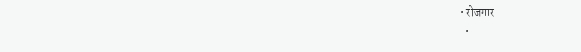• रोजगार
  •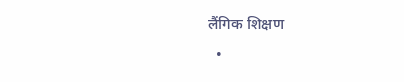लैंगिक शिक्षण
  •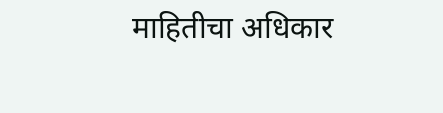माहितीचा अधिकार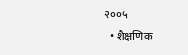२००५
  • शैक्षणिक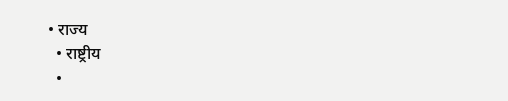• राज्य
  • राष्ट्रीय
  •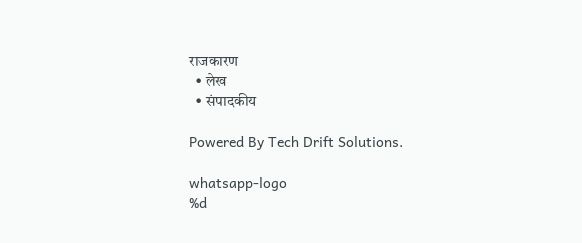राजकारण
  • लेख
  • संपादकीय

Powered By Tech Drift Solutions.

whatsapp-logo
%d